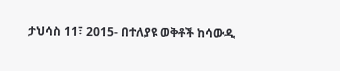ታህሳስ 11፣ 2015- በተለያዩ ወቅቶች ከሳውዲ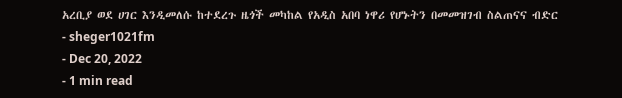አረቢያ ወደ ሀገር እንዲመለሱ ከተደረጉ ዜጎች መካከል የአዲስ አበባ ነዋሪ የሆኑትን በመመዝገብ ስልጠናና ብድር
- sheger1021fm
- Dec 20, 2022
- 1 min read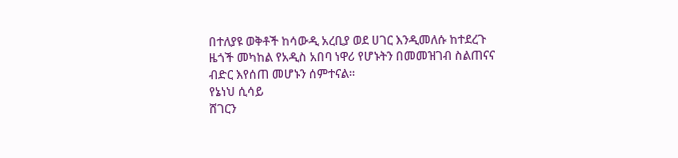በተለያዩ ወቅቶች ከሳውዲ አረቢያ ወደ ሀገር እንዲመለሱ ከተደረጉ ዜጎች መካከል የአዲስ አበባ ነዋሪ የሆኑትን በመመዝገብ ስልጠናና ብድር እየሰጠ መሆኑን ሰምተናል፡፡
የኔነህ ሲሳይ
ሸገርን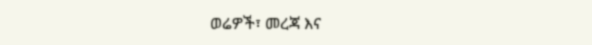ወሬዎች፣ መረጃ እና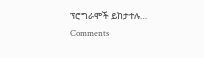ፕሮግራሞች ይከታተሉ…
Comments